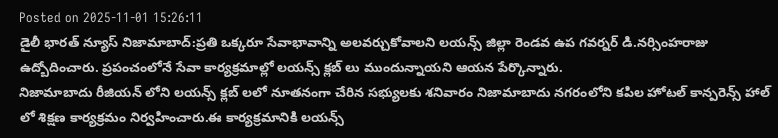Posted on 2025-11-01 15:26:11
డైలీ భారత్ న్యూస్ నిజామాబాద్:ప్రతి ఒక్కరూ సేవాభావాన్ని అలవర్చుకోవాలని లయన్స్ జిల్లా రెండవ ఉప గవర్నర్ డి.నర్సింహరాజు ఉద్బోదించారు. ప్రపంచంలోనే సేవా కార్యక్రమాల్లో లయన్స్ క్లబ్ లు ముందున్నాయని ఆయన పేర్కొన్నారు.
నిజామాబాదు రీజియన్ లోని లయన్స్ క్లబ్ లలో నూతనంగా చేరిన సభ్యులకు శనివారం నిజామాబాదు నగరంలోని కపిల హోటల్ కాన్పరెన్స్ హాల్ లో శిక్షణ కార్యక్రమం నిర్వహించారు.ఈ కార్యక్రమానికి లయన్స్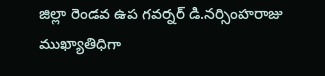జిల్లా రెండవ ఉప గవర్నర్ డి.నర్సింహరాజు ముఖ్యాతిధిగా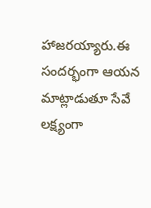హాజరయ్యారు.ఈ సందర్భంగా ఆయన మాట్లాడుతూ సేవే లక్ష్యంగా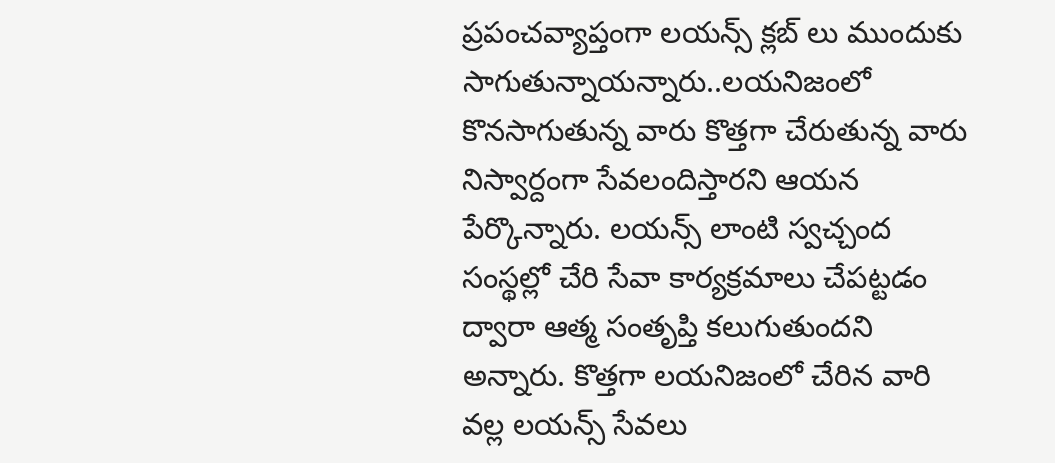ప్రపంచవ్యాప్తంగా లయన్స్ క్లబ్ లు ముందుకు సాగుతున్నాయన్నారు..లయనిజంలో కొనసాగుతున్న వారు కొత్తగా చేరుతున్న వారు నిస్వార్దంగా సేవలందిస్తారని ఆయన పేర్కొన్నారు. లయన్స్ లాంటి స్వచ్చంద సంస్థల్లో చేరి సేవా కార్యక్రమాలు చేపట్టడం ద్వారా ఆత్మ సంతృప్తి కలుగుతుందని అన్నారు. కొత్తగా లయనిజంలో చేరిన వారి వల్ల లయన్స్ సేవలు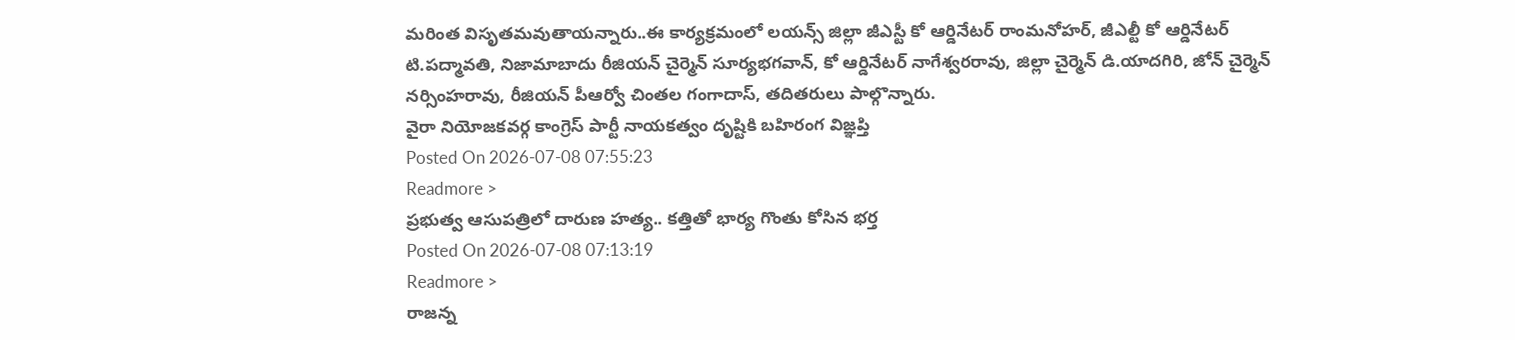మరింత విసృతమవుతాయన్నారు..ఈ కార్యక్రమంలో లయన్స్ జిల్లా జీఎస్టీ కో ఆర్డినేటర్ రాంమనోహర్, జీఎల్టీ కో ఆర్డినేటర్ టి.పద్మావతి, నిజామాబాదు రీజియన్ చైర్మెన్ సూర్యభగవాన్, కో ఆర్డినేటర్ నాగేశ్వరరావు, జిల్లా చైర్మెన్ డి.యాదగిరి, జోన్ చైర్మెన్ నర్సింహరావు, రీజియన్ పీఆర్వో చింతల గంగాదాస్, తదితరులు పాల్గొన్నారు.
వైరా నియోజకవర్గ కాంగ్రెస్ పార్టీ నాయకత్వం దృష్టికి బహిరంగ విజ్ఞప్తి
Posted On 2026-07-08 07:55:23
Readmore >
ప్రభుత్వ ఆసుపత్రిలో దారుణ హత్య.. కత్తితో భార్య గొంతు కోసిన భర్త
Posted On 2026-07-08 07:13:19
Readmore >
రాజన్న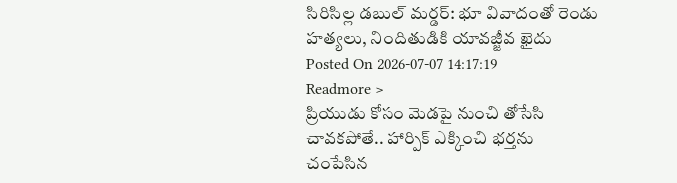సిరిసిల్ల డబుల్ మర్డర్: భూ వివాదంతో రెండు హత్యలు, నిందితుడికి యావజ్జీవ ఖైదు
Posted On 2026-07-07 14:17:19
Readmore >
ప్రియుడు కోసం మెడపై నుంచి తోసేసి చావకపోతే.. హార్పిక్ ఎక్కించి భర్తను చంపేసిన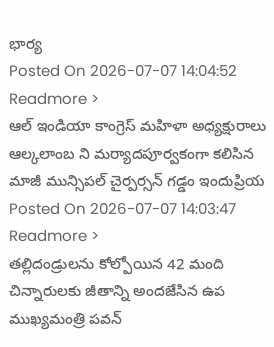భార్య
Posted On 2026-07-07 14:04:52
Readmore >
ఆల్ ఇండియా కాంగ్రెస్ మహిళా అధ్యక్షురాలు ఆల్కలాంబ ని మర్యాదపూర్వకంగా కలిసిన మాజీ మున్సిపల్ చైర్పర్సన్ గడ్డం ఇందుప్రియ
Posted On 2026-07-07 14:03:47
Readmore >
తల్లిదండ్రులను కోల్పోయిన 42 మంది చిన్నారులకు జీతాన్ని అందజేసిన ఉప ముఖ్యమంత్రి పవన్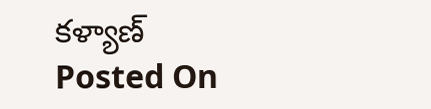కళ్యాణ్
Posted On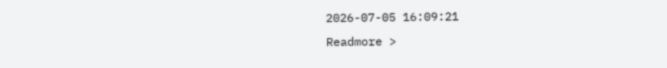2026-07-05 16:09:21
Readmore >